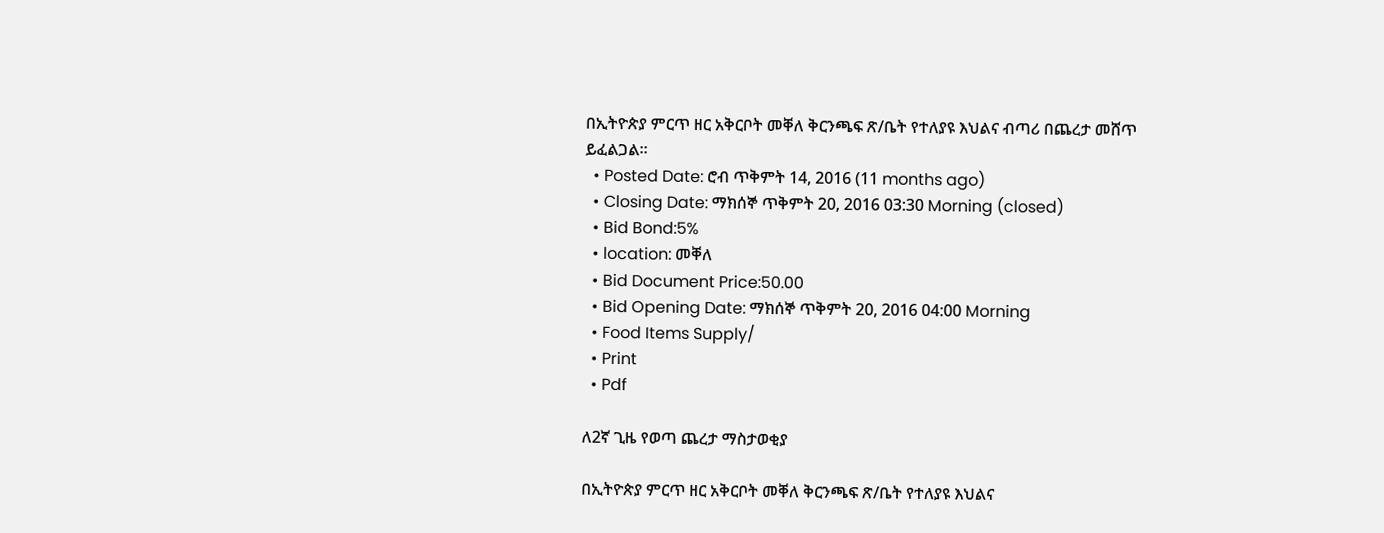በኢትዮጵያ ምርጥ ዘር አቅርቦት መቐለ ቅርንጫፍ ጽ/ቤት የተለያዩ እህልና ብጣሪ በጨረታ መሸጥ ይፈልጋል።
  • Posted Date: ሮብ ጥቅምት 14, 2016 (11 months ago)
  • Closing Date: ማክሰኞ ጥቅምት 20, 2016 03:30 Morning (closed)
  • Bid Bond:5%
  • location: መቐለ
  • Bid Document Price:50.00
  • Bid Opening Date: ማክሰኞ ጥቅምት 20, 2016 04:00 Morning
  • Food Items Supply/
  • Print
  • Pdf

ለ2ኛ ጊዜ የወጣ ጨረታ ማስታወቂያ

በኢትዮጵያ ምርጥ ዘር አቅርቦት መቐለ ቅርንጫፍ ጽ/ቤት የተለያዩ እህልና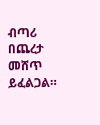ብጣሪ በጨረታ መሸጥ ይፈልጋል።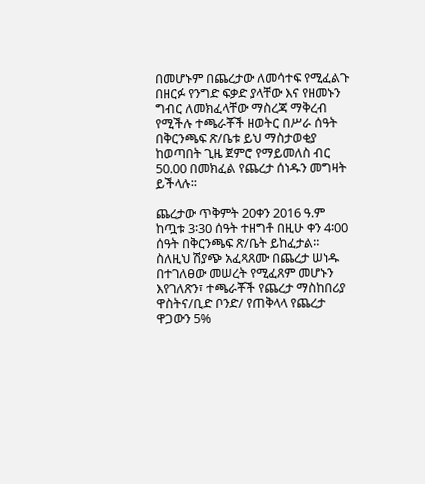በመሆኑም በጨረታው ለመሳተፍ የሚፈልጉ በዘርፉ የንግድ ፍቃድ ያላቸው እና የዘመኑን ግብር ለመክፈላቸው ማስረጃ ማቅረብ የሚችሉ ተጫራቾች ዘወትር በሥራ ሰዓት በቅርንጫፍ ጽ/ቤቱ ይህ ማስታወቂያ ከወጣበት ጊዜ ጀምሮ የማይመለስ ብር 50.00 በመክፈል የጨረታ ሰነዱን መግዛት ይችላሉ፡፡

ጨረታው ጥቅምት 20ቀን 2016 ዓ.ም ከጧቱ 3፡30 ሰዓት ተዘግቶ በዚሁ ቀን 4፡00 ሰዓት በቅርንጫፍ ጽ/ቤት ይከፈታል። ስለዚህ ሽያጭ አፈጻጸሙ በጨረታ ሠነዱ በተገለፀው መሠረት የሚፈጸም መሆኑን እየገለጽን፣ ተጫራቾች የጨረታ ማስከበሪያ ዋስትና/ቢድ ቦንድ/ የጠቅላላ የጨረታ ዋጋውን 5%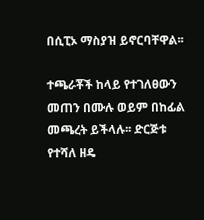በሲፒኦ ማስያዝ ይኖርባቸዋል፡፡

ተጫራቾች ከላይ የተገለፀውን መጠን በሙሉ ወይም በከፊል መጫረት ይችላሉ፡፡ ድርጅቱ የተሻለ ዘዴ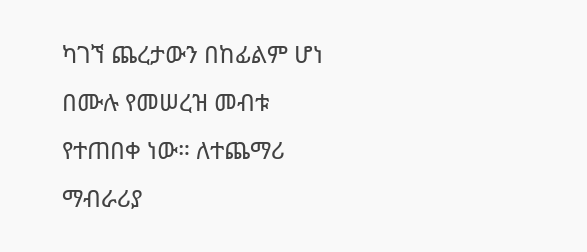ካገኘ ጨረታውን በከፊልም ሆነ በሙሉ የመሠረዝ መብቱ የተጠበቀ ነው። ለተጨማሪ ማብራሪያ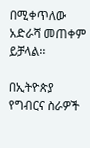በሚቀጥለው አድራሻ መጠቀም ይቻላል፡፡

በኢትዮጵያ የግብርና ስራዎች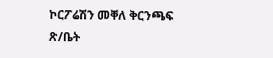ኮርፖሬሽን መቐለ ቅርንጫፍ ጽ/ቤት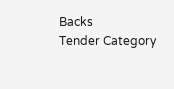Backs
Tender Category